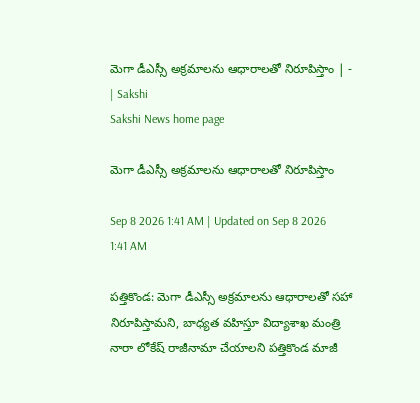మెగా డీఎస్సీ అక్రమాలను ఆధారాలతో నిరూపిస్తాం | - | Sakshi
Sakshi News home page

మెగా డీఎస్సీ అక్రమాలను ఆధారాలతో నిరూపిస్తాం

Sep 8 2026 1:41 AM | Updated on Sep 8 2026 1:41 AM

పత్తికొండ: మెగా డీఎస్సీ అక్రమాలను ఆధారాలతో సహా నిరూపిస్తామని, బాధ్యత వహిస్తూ విద్యాశాఖ మంత్రి నారా లోకేష్‌ రాజీనామా చేయాలని పత్తికొండ మాజీ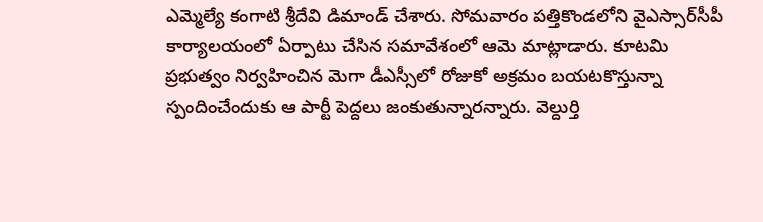ఎమ్మెల్యే కంగాటి శ్రీదేవి డిమాండ్‌ చేశారు. సోమవారం పత్తికొండలోని వైఎస్సార్‌సీపీ కార్యాలయంలో ఏర్పాటు చేసిన సమావేశంలో ఆమె మాట్లాడారు. కూటమి ప్రభుత్వం నిర్వహించిన మెగా డీఎస్సీలో రోజుకో అక్రమం బయటకొస్తున్నా స్పందించేందుకు ఆ పార్టీ పెద్దలు జంకుతున్నారన్నారు. వెల్దుర్తి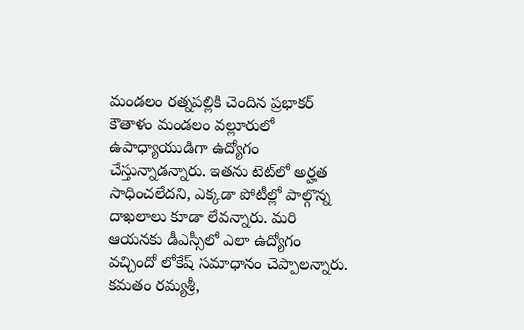మండలం రత్నపల్లికి చెందిన ప్రభాకర్‌ కౌతాళం మండలం వల్లూరులో ఉపాధ్యాయుడిగా ఉద్యోగం చేస్తున్నాడన్నారు. ఇతను టెట్‌లో అర్హత సాధించలేదని, ఎక్కడా పోటీల్లో పాల్గొన్న దాఖలాలు కూడా లేవన్నారు. మరి ఆయనకు డీఎస్సీలో ఎలా ఉద్యోగం వచ్చిందో లోకేష్‌ సమాధానం చెప్పాలన్నారు. కమతం రమ్యశ్రీ,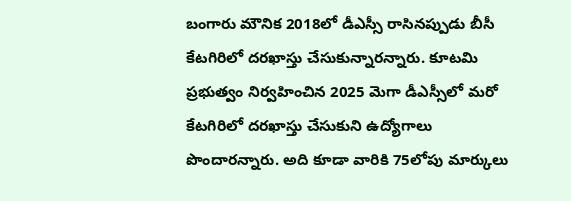బంగారు మౌనిక 2018లో డీఎస్సీ రాసినప్పుడు బీసీ కేటగిరిలో దరఖాస్తు చేసుకున్నారన్నారు. కూటమి ప్రభుత్వం నిర్వహించిన 2025 మెగా డీఎస్సీలో మరో కేటగిరిలో దరఖాస్తు చేసుకుని ఉద్యోగాలు పొందారన్నారు. అది కూడా వారికి 75లోపు మార్కులు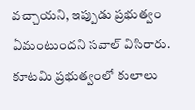వచ్చాయని, ఇప్పుడు ప్రభుత్వం ఏమంటుందని సవాల్‌ విసిరారు. కూటమి ప్రభుత్వంలో కులాలు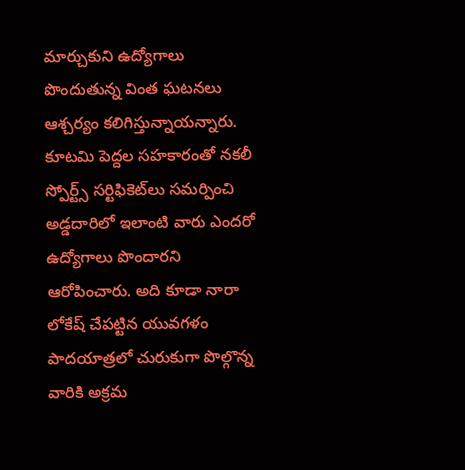మార్చుకుని ఉద్యోగాలు పొందుతున్న వింత ఘటనలు ఆశ్చర్యం కలిగిస్తున్నాయన్నారు. కూటమి పెద్దల సహకారంతో నకలీ స్పోర్ట్స్‌ సర్టిఫికెట్‌లు సమర్పించి అడ్డదారిలో ఇలాంటి వారు ఎందరో ఉద్యోగాలు పొందారని ఆరోపించారు. అది కూడా నారా లోకేష్‌ చేపట్టిన యువగళం పాదయాత్రలో చురుకుగా పొల్గొన్న వారికి అక్రమ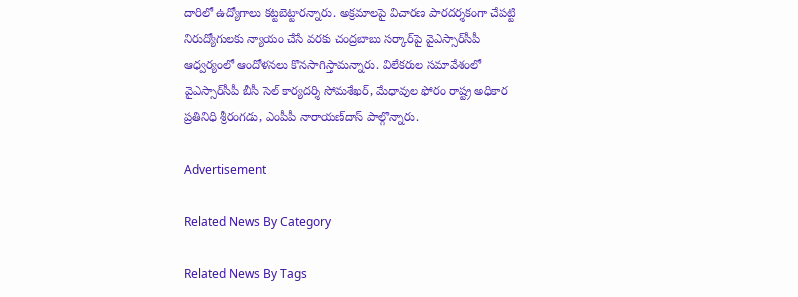దారిలో ఉద్యోగాలు కట్టబెట్టారన్నారు. అక్రమాలపై విచారణ పారదర్శకంగా చేపట్టి నిరుద్యోగులకు న్యాయం చేసే వరకు చంద్రబాబు సర్కార్‌పై వైఎస్సార్‌సీపీ ఆధ్వర్యంలో ఆందోళనలు కొనసాగిస్తామన్నారు. విలేకరుల సమావేశంలో వైఎస్సార్‌సీపీ బీసీ సెల్‌ కార్యదర్శి సోమశేఖర్‌, మేధావుల ఫోరం రాష్ట్ర అధికార ప్రతినిధి శ్రీరంగడు, ఎంపీపీ నారాయణ్‌దాస్‌ పాల్గొన్నారు.

Advertisement

Related News By Category

Related News By Tags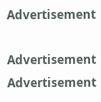Advertisement

Advertisement
Advertisement